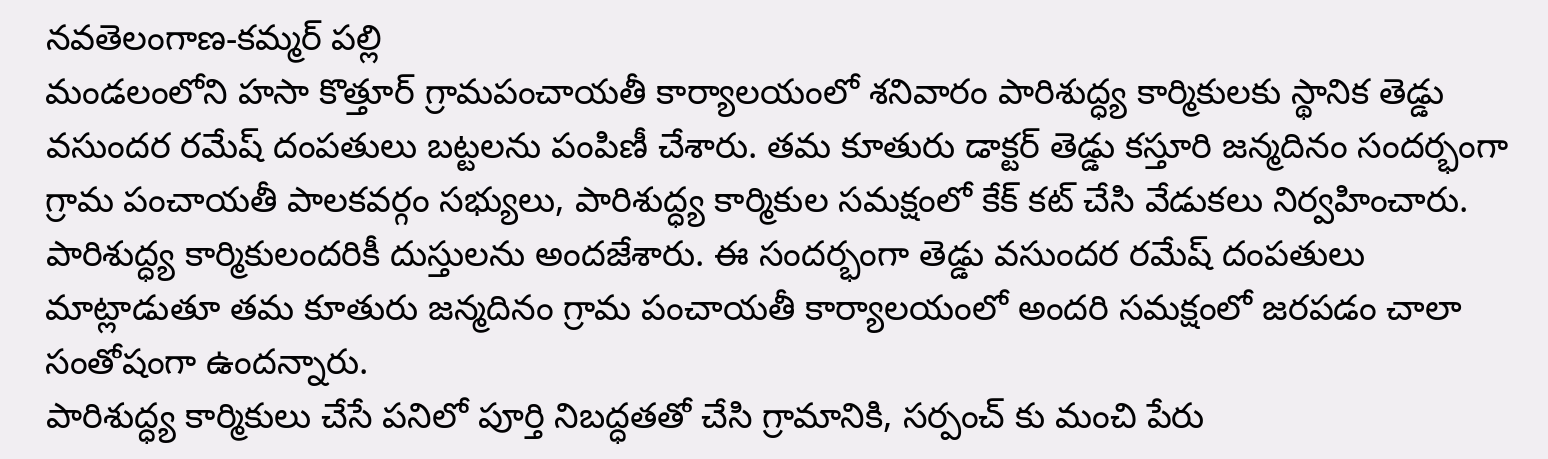నవతెలంగాణ-కమ్మర్ పల్లి
మండలంలోని హసా కొత్తూర్ గ్రామపంచాయతీ కార్యాలయంలో శనివారం పారిశుద్ధ్య కార్మికులకు స్థానిక తెడ్డు వసుందర రమేష్ దంపతులు బట్టలను పంపిణీ చేశారు. తమ కూతురు డాక్టర్ తెడ్డు కస్తూరి జన్మదినం సందర్భంగా గ్రామ పంచాయతీ పాలకవర్గం సభ్యులు, పారిశుద్ధ్య కార్మికుల సమక్షంలో కేక్ కట్ చేసి వేడుకలు నిర్వహించారు. పారిశుద్ధ్య కార్మికులందరికీ దుస్తులను అందజేశారు. ఈ సందర్భంగా తెడ్డు వసుందర రమేష్ దంపతులు మాట్లాడుతూ తమ కూతురు జన్మదినం గ్రామ పంచాయతీ కార్యాలయంలో అందరి సమక్షంలో జరపడం చాలా సంతోషంగా ఉందన్నారు.
పారిశుద్ధ్య కార్మికులు చేసే పనిలో పూర్తి నిబద్ధతతో చేసి గ్రామానికి, సర్పంచ్ కు మంచి పేరు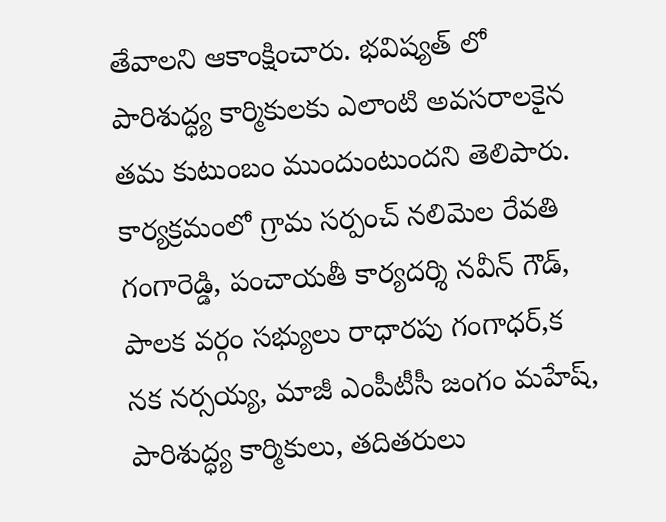తేవాలని ఆకాంక్షించారు. భవిష్యత్ లో పారిశుద్ధ్య కార్మికులకు ఎలాంటి అవసరాలకైన తమ కుటుంబం ముందుంటుందని తెలిపారు. కార్యక్రమంలో గ్రామ సర్పంచ్ నలిమెల రేవతి గంగారెడ్డి, పంచాయతీ కార్యదర్శి నవీన్ గౌడ్, పాలక వర్గం సభ్యులు రాధారపు గంగాధర్,క నక నర్సయ్య, మాజీ ఎంపీటీసీ జంగం మహేష్, పారిశుద్ధ్య కార్మికులు, తదితరులు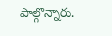పాల్గొన్నారు.